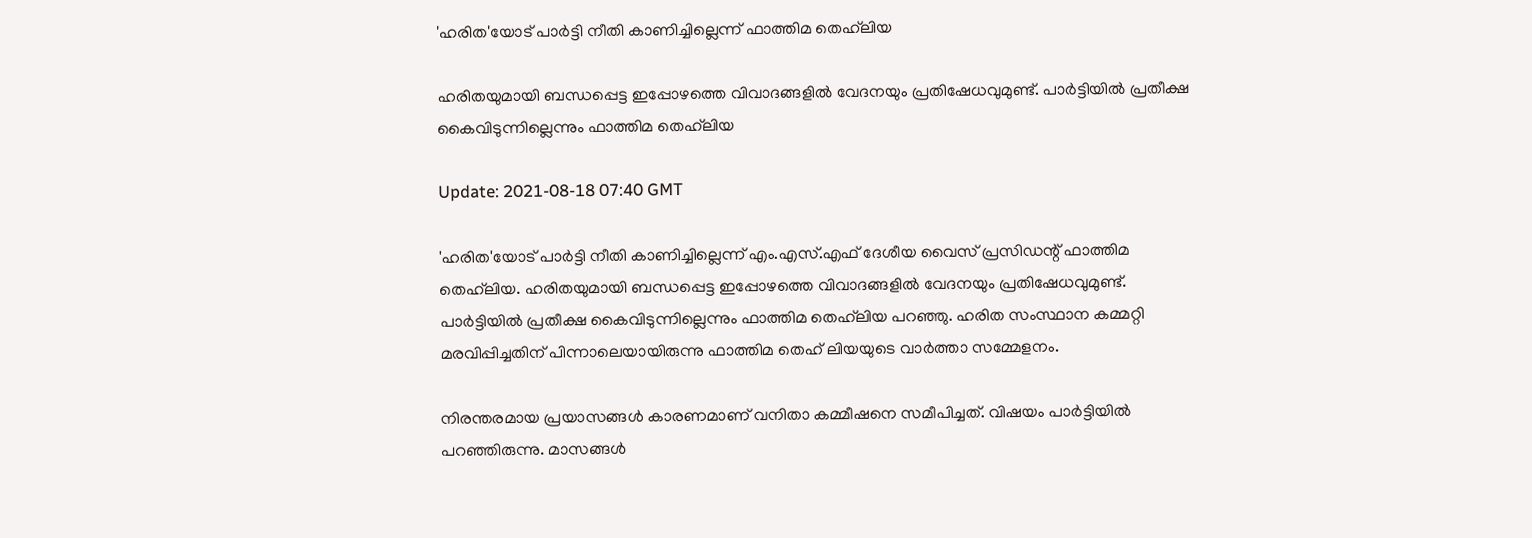'ഹരിത'യോട് പാർട്ടി നീതി കാണിച്ചില്ലെന്ന് ഫാത്തിമ തെഹ്‌ലിയ

ഹരിതയുമായി ബന്ധപ്പെട്ട ഇപ്പോഴത്തെ വിവാദങ്ങളിൽ വേദനയും പ്രതിഷേധവുമുണ്ട്. പാർട്ടിയിൽ പ്രതീക്ഷ കൈവിടുന്നില്ലെന്നും ഫാത്തിമ തെഹ്‌ലിയ

Update: 2021-08-18 07:40 GMT

'ഹരിത'യോട് പാർട്ടി നീതി കാണിച്ചില്ലെന്ന് എം.എസ്.എഫ് ദേശീയ വൈസ് പ്രസിഡന്റ് ഫാത്തിമ തെഹ്‌ലിയ. ഹരിതയുമായി ബന്ധപ്പെട്ട ഇപ്പോഴത്തെ വിവാദങ്ങളിൽ വേദനയും പ്രതിഷേധവുമുണ്ട്. പാർട്ടിയിൽ പ്രതീക്ഷ കൈവിടുന്നില്ലെന്നും ഫാത്തിമ തെഹ്‌ലിയ പറഞ്ഞു. ഹരിത സംസ്ഥാന കമ്മറ്റി മരവിപ്പിച്ചതിന് പിന്നാലെയായിരുന്നു ഫാത്തിമ തെഹ് ലിയയുടെ വാര്‍ത്താ സമ്മേളനം.

നിരന്തരമായ പ്രയാസങ്ങൾ കാരണമാണ് വനിതാ കമ്മീഷനെ സമീപിച്ചത്. വിഷയം പാർട്ടിയിൽ പറഞ്ഞിരുന്നു. മാസങ്ങൾ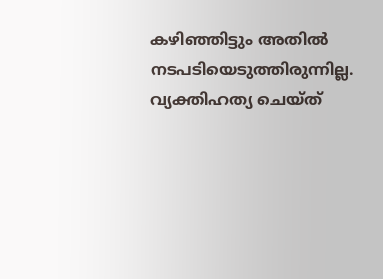കഴിഞ്ഞിട്ടും അതിൽ നടപടിയെടുത്തിരുന്നില്ല. വ്യക്തിഹത്യ ചെയ്ത്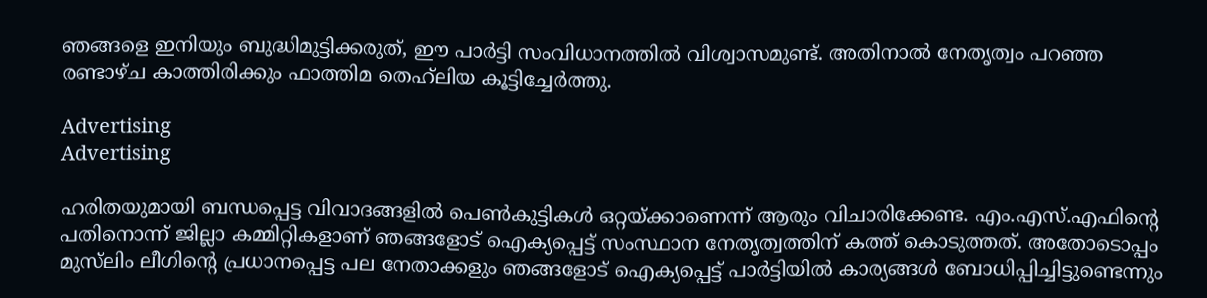ഞങ്ങളെ ഇനിയും ബുദ്ധിമുട്ടിക്കരുത്, ഈ പാർട്ടി സംവിധാനത്തിൽ വിശ്വാസമുണ്ട്. അതിനാൽ നേതൃത്വം പറഞ്ഞ രണ്ടാഴ്ച കാത്തിരിക്കും ഫാത്തിമ തെഹ്‌ലിയ കൂട്ടിച്ചേര്‍ത്തു.

Advertising
Advertising

ഹരിതയുമായി ബന്ധപ്പെട്ട വിവാദങ്ങളില്‍ പെൺകുട്ടികൾ ഒറ്റയ്ക്കാണെന്ന് ആരും വിചാരിക്കേണ്ട. എം.എസ്.എഫിന്റെ പതിനൊന്ന് ജില്ലാ കമ്മിറ്റികളാണ് ഞങ്ങളോട് ഐക്യപ്പെട്ട് സംസ്ഥാന നേതൃത്വത്തിന് കത്ത് കൊടുത്തത്. അതോടൊപ്പം മുസ്‌ലിം ലീഗിന്റെ പ്രധാനപ്പെട്ട പല നേതാക്കളും ഞങ്ങളോട് ഐക്യപ്പെട്ട് പാർട്ടിയിൽ കാര്യങ്ങൾ ബോധിപ്പിച്ചിട്ടുണ്ടെന്നും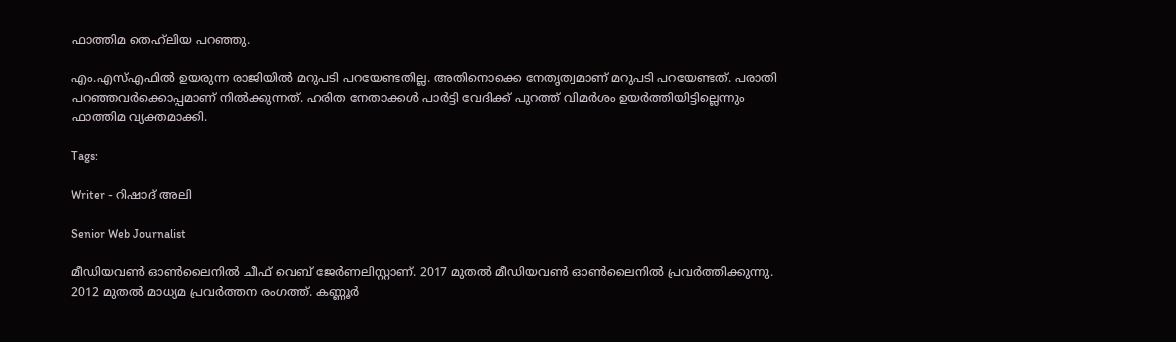ഫാത്തിമ തെഹ്‌ലിയ പറഞ്ഞു.

എം.എസ്എഫിൽ ഉയരുന്ന രാജിയിൽ മറുപടി പറയേണ്ടതില്ല. അതിനൊക്കെ നേതൃത്വമാണ് മറുപടി പറയേണ്ടത്. പരാതി പറഞ്ഞവർക്കൊപ്പമാണ് നിൽക്കുന്നത്. ഹരിത നേതാക്കൾ പാർട്ടി വേദിക്ക് പുറത്ത് വിമർശം ഉയർത്തിയിട്ടില്ലെന്നും ഫാത്തിമ വ്യക്തമാക്കി.

Tags:

Writer - റിഷാദ് അലി

Senior Web Journalist

മീഡിയവൺ ഓൺലൈനിൽ ചീഫ് വെബ് ജേർണലിസ്റ്റാണ്. 2017 മുതൽ മീഡിയവൺ ഓൺലൈനിൽ പ്രവർത്തിക്കുന്നു. 2012 മുതൽ മാധ്യമ പ്രവർത്തന രംഗത്ത്. കണ്ണൂര്‍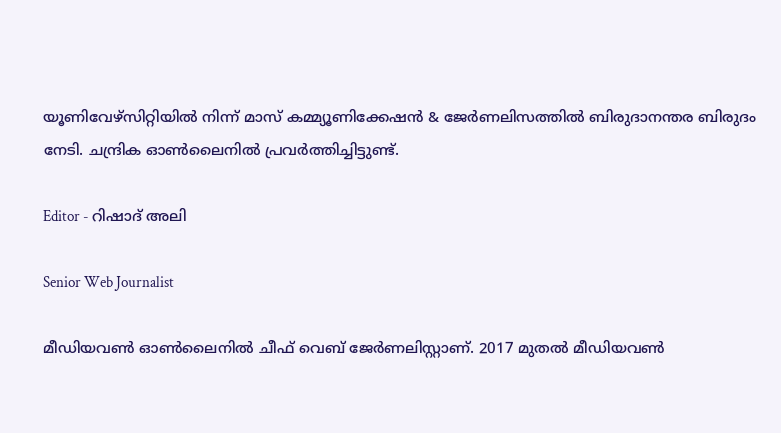യൂണിവേഴ്‌സിറ്റിയിൽ നിന്ന് മാസ് കമ്മ്യൂണിക്കേഷന്‍ & ജേര്‍ണലിസത്തില്‍ ബിരുദാനന്തര ബിരുദം നേടി. ചന്ദ്രിക ഓണ്‍ലൈനില്‍ പ്രവര്‍ത്തിച്ചിട്ടുണ്ട്.

Editor - റിഷാദ് അലി

Senior Web Journalist

മീഡിയവൺ ഓൺലൈനിൽ ചീഫ് വെബ് ജേർണലിസ്റ്റാണ്. 2017 മുതൽ മീഡിയവൺ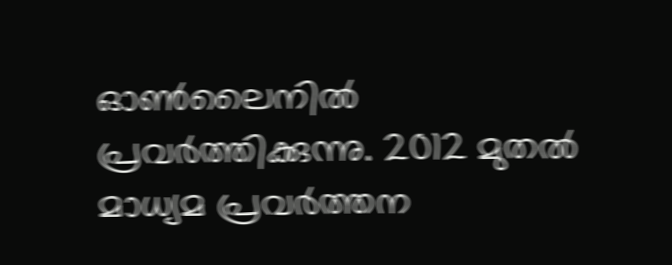ഓൺലൈനിൽ പ്രവർത്തിക്കുന്നു. 2012 മുതൽ മാധ്യമ പ്രവർത്തന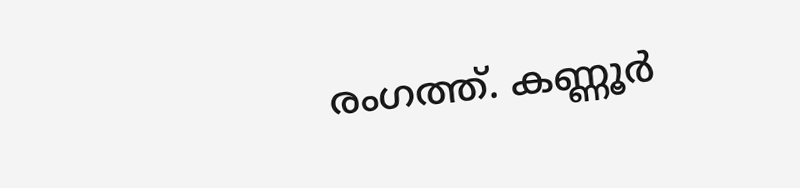രംഗത്ത്. കണ്ണൂര്‍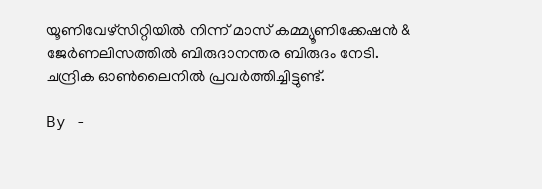യൂണിവേഴ്‌സിറ്റിയിൽ നിന്ന് മാസ് കമ്മ്യൂണിക്കേഷന്‍ & ജേര്‍ണലിസത്തില്‍ ബിരുദാനന്തര ബിരുദം നേടി. ചന്ദ്രിക ഓണ്‍ലൈനില്‍ പ്രവര്‍ത്തിച്ചിട്ടുണ്ട്.

By -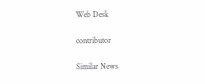Web Desk

contributor

Similar News